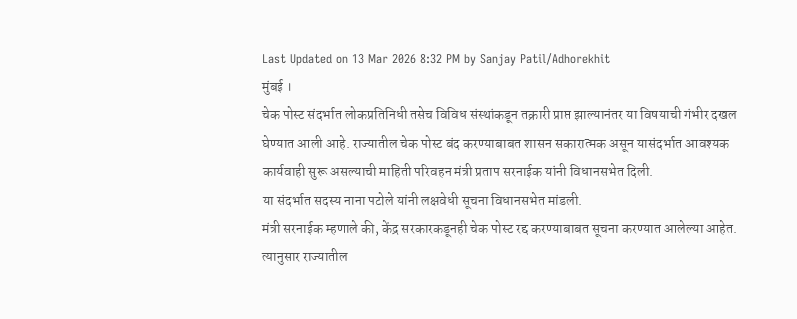Last Updated on 13 Mar 2026 8:32 PM by Sanjay Patil/Adhorekhit
मुंबई ।
चेक पोस्ट संदर्भात लोकप्रतिनिधी तसेच विविध संस्थांकडून तक्रारी प्राप्त झाल्यानंतर या विषयाची गंभीर दखल घेण्यात आली आहे. राज्यातील चेक पोस्ट बंद करण्याबाबत शासन सकारात्मक असून यासंदर्भात आवश्यक कार्यवाही सुरू असल्याची माहिती परिवहन मंत्री प्रताप सरनाईक यांनी विधानसभेत दिली.
या संदर्भात सदस्य नाना पटोले यांनी लक्षवेधी सूचना विधानसभेत मांडली.
मंत्री सरनाईक म्हणाले की, केंद्र सरकारकडूनही चेक पोस्ट रद्द करण्याबाबत सूचना करण्यात आलेल्या आहेत. त्यानुसार राज्यातील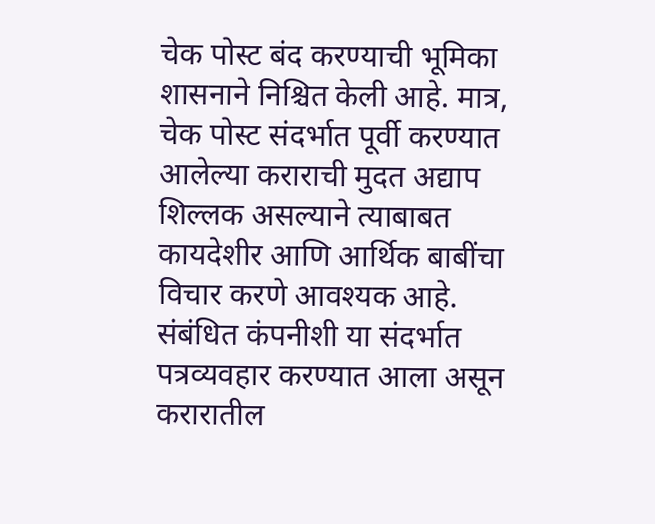चेक पोस्ट बंद करण्याची भूमिका शासनाने निश्चित केली आहे. मात्र, चेक पोस्ट संदर्भात पूर्वी करण्यात आलेल्या कराराची मुदत अद्याप शिल्लक असल्याने त्याबाबत कायदेशीर आणि आर्थिक बाबींचा विचार करणे आवश्यक आहे. संबंधित कंपनीशी या संदर्भात पत्रव्यवहार करण्यात आला असून करारातील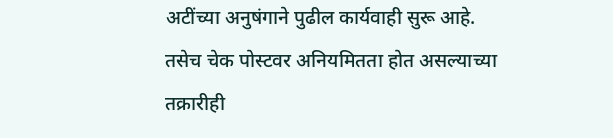अटींच्या अनुषंगाने पुढील कार्यवाही सुरू आहे.
तसेच चेक पोस्टवर अनियमितता होत असल्याच्या तक्रारीही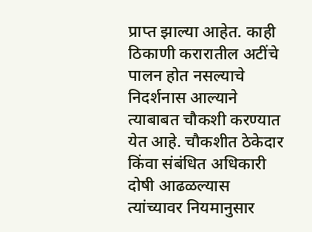प्राप्त झाल्या आहेत. काही ठिकाणी करारातील अटींचे पालन होत नसल्याचे निदर्शनास आल्याने त्याबाबत चौकशी करण्यात येत आहे. चौकशीत ठेकेदार किंवा संबंधित अधिकारी दोषी आढळल्यास त्यांच्यावर नियमानुसार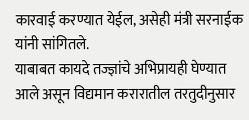कारवाई करण्यात येईल, असेही मंत्री सरनाईक यांनी सांगितले.
याबाबत कायदे तज्ज्ञांचे अभिप्रायही घेण्यात आले असून विद्यमान करारातील तरतुदीनुसार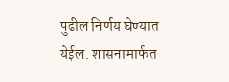पुढील निर्णय घेण्यात येईल. शासनामार्फत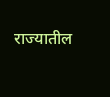राज्यातील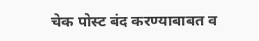चेक पोस्ट बंद करण्याबाबत व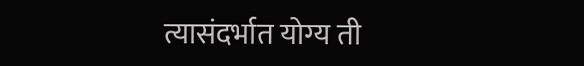त्यासंदर्भात योग्य ती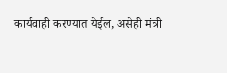कार्यवाही करण्यात येईल, असेही मंत्री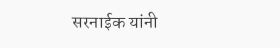सरनाईक यांनी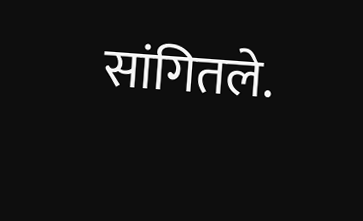सांगितले.